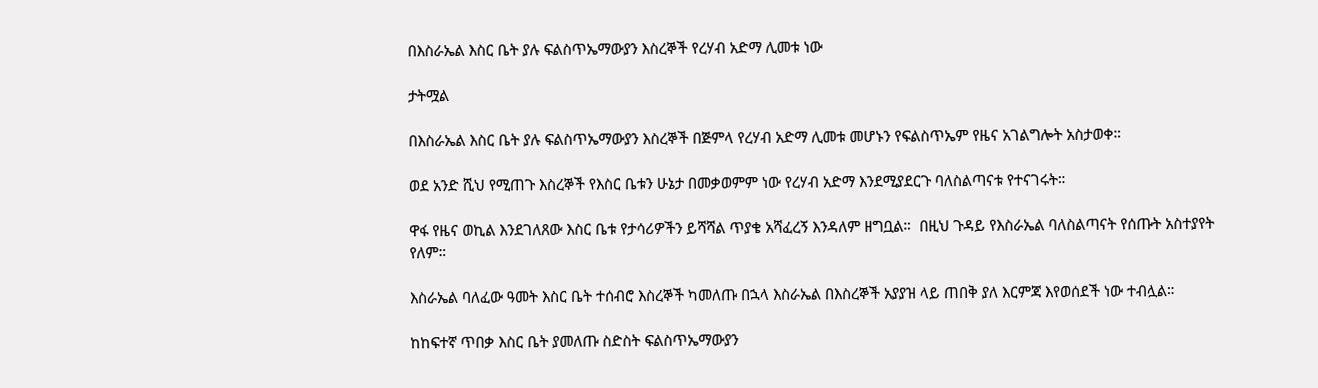በእስራኤል እስር ቤት ያሉ ፍልስጥኤማውያን እስረኞች የረሃብ አድማ ሊመቱ ነው

ታትሟል

በእስራኤል እስር ቤት ያሉ ፍልስጥኤማውያን እስረኞች በጅምላ የረሃብ አድማ ሊመቱ መሆኑን የፍልስጥኤም የዜና አገልግሎት አስታወቀ።

ወደ አንድ ሺህ የሚጠጉ እስረኞች የእስር ቤቱን ሁኔታ በመቃወምም ነው የረሃብ አድማ እንደሚያደርጉ ባለስልጣናቱ የተናገሩት።

ዋፋ የዜና ወኪል እንደገለጸው እስር ቤቱ የታሳሪዎችን ይሻሻል ጥያቄ አሻፈረኝ እንዳለም ዘግቧል።  በዚህ ጉዳይ የእስራኤል ባለስልጣናት የሰጡት አስተያየት የለም።

እስራኤል ባለፈው ዓመት እስር ቤት ተሰብሮ እስረኞች ካመለጡ በኋላ እስራኤል በእስረኞች አያያዝ ላይ ጠበቅ ያለ እርምጃ እየወሰደች ነው ተብሏል።

ከከፍተኛ ጥበቃ እስር ቤት ያመለጡ ስድስት ፍልስጥኤማውያን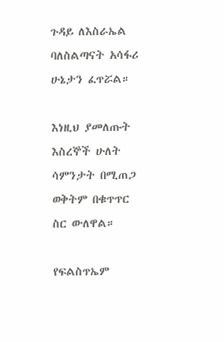ጉዳይ ለእስራኤል ባለስልጣናት አሳፋሪ ሁኔታን ፈጥሯል።

እነዚህ ያመለጡት እስረኞች ሁለት ሳምንታት በሚጠጋ ወቅትም በቁጥጥር ስር ውለዋል።

የፍልስጥኤም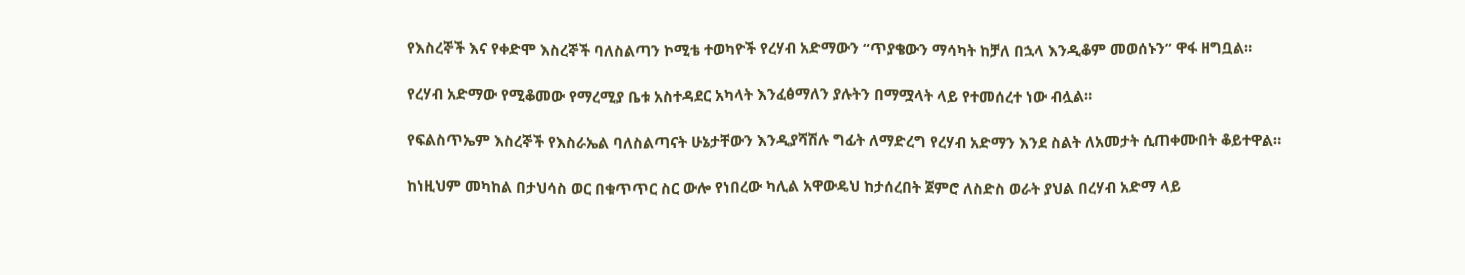የእስረኞች እና የቀድሞ እስረኞች ባለስልጣን ኮሚቴ ተወካዮች የረሃብ አድማውን “ጥያቄውን ማሳካት ከቻለ በኋላ እንዲቆም መወሰኑን” ዋፋ ዘግቧል።

የረሃብ አድማው የሚቆመው የማረሚያ ቤቱ አስተዳደር አካላት እንፈፅማለን ያሉትን በማሟላት ላይ የተመሰረተ ነው ብሏል።

የፍልስጥኤም እስረኞች የእስራኤል ባለስልጣናት ሁኔታቸውን እንዲያሻሽሉ ግፊት ለማድረግ የረሃብ አድማን እንደ ስልት ለአመታት ሲጠቀሙበት ቆይተዋል።

ከነዚህም መካከል በታህሳስ ወር በቁጥጥር ስር ውሎ የነበረው ካሊል አዋውዴህ ከታሰረበት ጀምሮ ለስድስ ወራት ያህል በረሃብ አድማ ላይ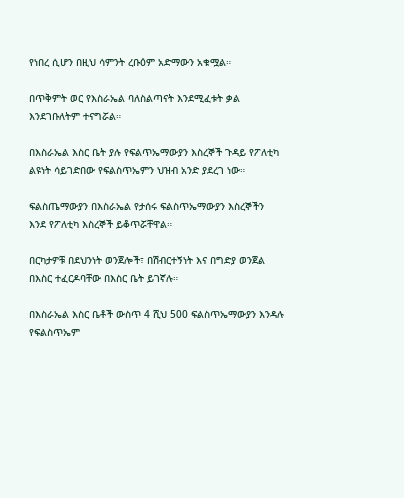የነበረ ሲሆን በዚህ ሳምንት ረቡዕም አድማውን አቁሟል።

በጥቅምት ወር የእስራኤል ባለስልጣናት እንደሚፈቱት ቃል እንደገቡለትም ተናግሯል።

በእስራኤል እስር ቤት ያሉ የፍልጥኤማውያን እስረኞች ጉዳይ የፖለቲካ ልዩነት ሳይገድበው የፍልስጥኤምን ህዝብ አንድ ያደረገ ነው።

ፍልስጤማውያን በእስራኤል የታሰሩ ፍልስጥኤማውያን እስረኞችን  እንደ የፖለቲካ እስረኞች ይቆጥሯቸዋል።

በርካታዎቹ በደህንነት ወንጀሎች፣ በሽብርተኝነት እና በግድያ ወንጀል በእስር ተፈርዶባቸው በእስር ቤት ይገኛሉ።

በእስራኤል እስር ቤቶች ውስጥ 4 ሺህ 500 ፍልስጥኤማውያን እንዳሉ የፍልስጥኤም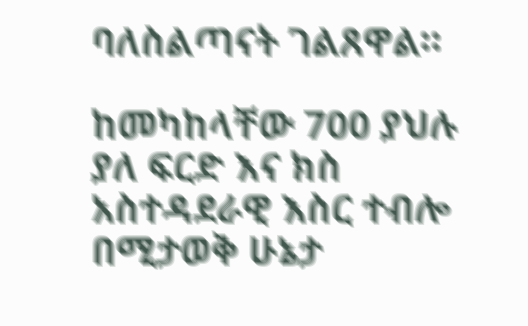ባለስልጣናት ገልጸዋል።

ከመካከላቸው 700 ያህሉ ያለ ፍርድ እና ክስ አስተዳደራዊ እስር ተብሎ በሚታወቅ ሁኔታ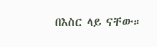በእስር ላይ ናቸው።